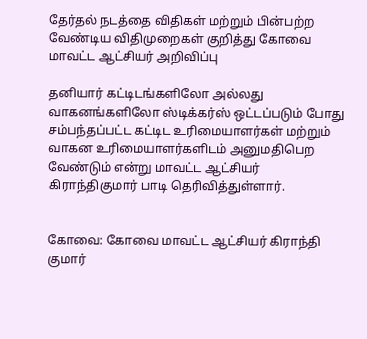தேர்தல் நடத்தை விதிகள் மற்றும் பின்பற்ற வேண்டிய விதிமுறைகள் குறித்து கோவை மாவட்ட ஆட்சியர் அறிவிப்பு

தனியார் கட்டிடங்களிலோ அல்லது வாகனங்களிலோ ஸ்டிக்கர்ஸ் ஒட்டப்படும் போது சம்பந்தப்பட்ட கட்டிட உரிமையாளர்கள் மற்றும் வாகன உரிமையாளர்களிடம் அனுமதிபெற வேண்டும் என்று மாவட்ட ஆட்சியர் கிராந்திகுமார் பாடி தெரிவித்துள்ளார்.


கோவை: கோவை மாவட்ட ஆட்சியர் கிராந்தி குமார்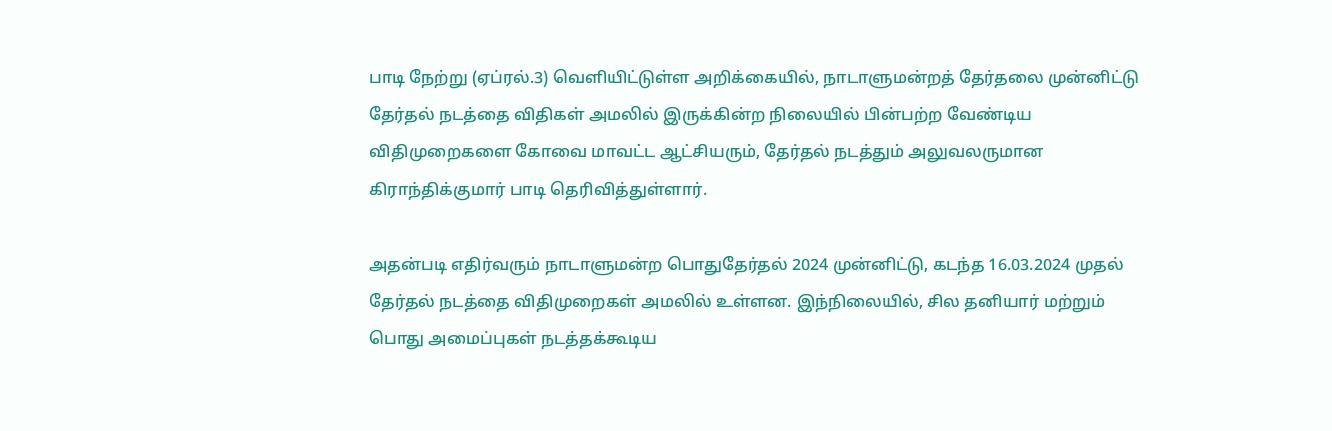பாடி நேற்று (ஏப்ரல்.3) வெளியிட்டுள்ள அறிக்கையில், நாடாளுமன்றத் தேர்தலை முன்னிட்டு தேர்தல் நடத்தை விதிகள் அமலில் இருக்கின்ற நிலையில் பின்பற்ற வேண்டிய விதிமுறைகளை கோவை மாவட்ட ஆட்சியரும், தேர்தல் நடத்தும் அலுவலருமான கிராந்திக்குமார் பாடி தெரிவித்துள்ளார்.

அதன்படி எதிர்வரும் நாடாளுமன்ற பொதுதேர்தல் 2024 முன்னிட்டு, கடந்த 16.03.2024 முதல் தேர்தல் நடத்தை விதிமுறைகள் அமலில் உள்ளன. இந்நிலையில், சில தனியார் மற்றும் பொது அமைப்புகள் நடத்தக்கூடிய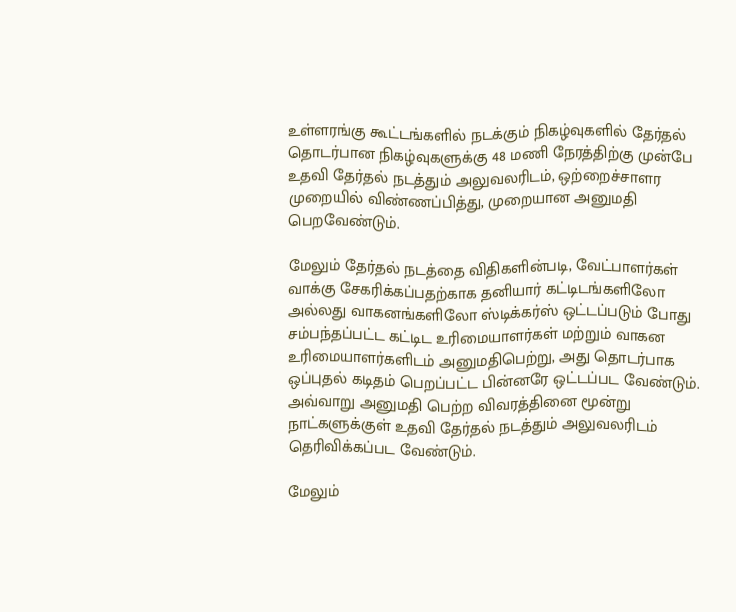உள்ளரங்கு கூட்டங்களில் நடக்கும் நிகழ்வுகளில் தேர்தல் தொடர்பான நிகழ்வுகளுக்கு 48 மணி நேரத்திற்கு முன்பே உதவி தேர்தல் நடத்தும் அலுவலரிடம், ஒற்றைச்சாளர முறையில் விண்ணப்பித்து, முறையான அனுமதி பெறவேண்டும்.

மேலும் தேர்தல் நடத்தை விதிகளின்படி, வேட்பாளர்கள் வாக்கு சேகரிக்கப்பதற்காக தனியார் கட்டிடங்களிலோ அல்லது வாகனங்களிலோ ஸ்டிக்கர்ஸ் ஒட்டப்படும் போது சம்பந்தப்பட்ட கட்டிட உரிமையாளர்கள் மற்றும் வாகன உரிமையாளர்களிடம் அனுமதிபெற்று, அது தொடர்பாக ஒப்புதல் கடிதம் பெறப்பட்ட பின்னரே ஒட்டப்பட வேண்டும். அவ்வாறு அனுமதி பெற்ற விவரத்தினை மூன்று நாட்களுக்குள் உதவி தேர்தல் நடத்தும் அலுவலரிடம் தெரிவிக்கப்பட வேண்டும்.

மேலும்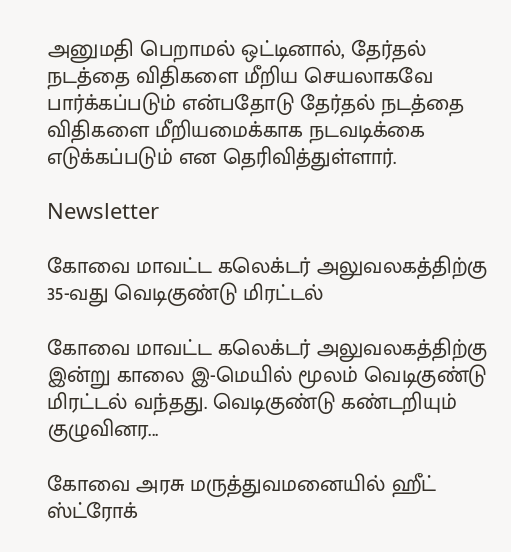அனுமதி பெறாமல் ஒட்டினால், தேர்தல் நடத்தை விதிகளை மீறிய செயலாகவே பார்க்கப்படும் என்பதோடு தேர்தல் நடத்தை விதிகளை மீறியமைக்காக நடவடிக்கை எடுக்கப்படும் என தெரிவித்துள்ளார்.

Newsletter

கோவை மாவட்ட கலெக்டர் அலுவலகத்திற்கு 35-வது வெடிகுண்டு மிரட்டல்

கோவை மாவட்ட கலெக்டர் அலுவலகத்திற்கு இன்று காலை இ-மெயில் மூலம் வெடிகுண்டு மிரட்டல் வந்தது. வெடிகுண்டு கண்டறியும் குழுவினர...

கோவை அரசு மருத்துவமனையில் ஹீட் ஸ்ட்ரோக்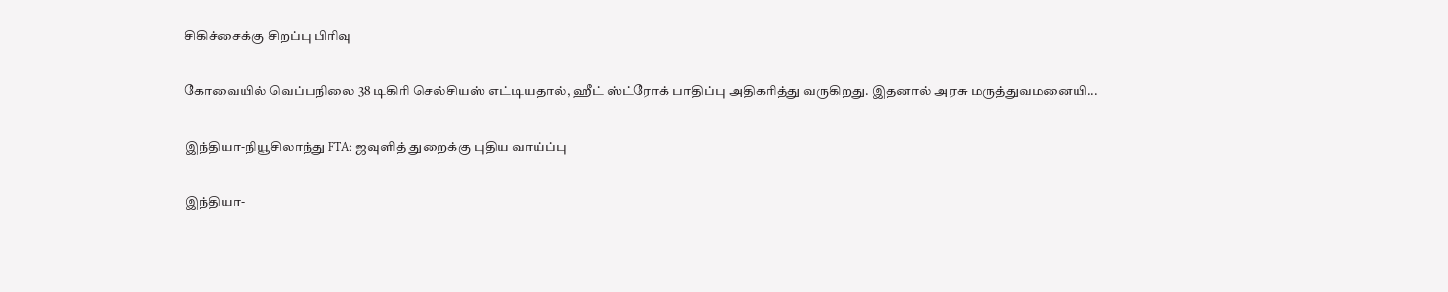சிகிச்சைக்கு சிறப்பு பிரிவு

கோவையில் வெப்பநிலை 38 டிகிரி செல்சியஸ் எட்டியதால், ஹீட் ஸ்ட்ரோக் பாதிப்பு அதிகரித்து வருகிறது. இதனால் அரசு மருத்துவமனையி...

இந்தியா-நியூசிலாந்து FTA: ஜவுளித் துறைக்கு புதிய வாய்ப்பு

இந்தியா-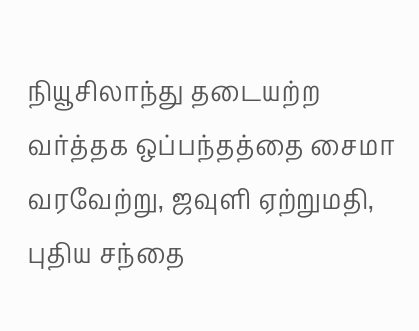நியூசிலாந்து தடையற்ற வர்த்தக ஒப்பந்தத்தை சைமா வரவேற்று, ஜவுளி ஏற்றுமதி, புதிய சந்தை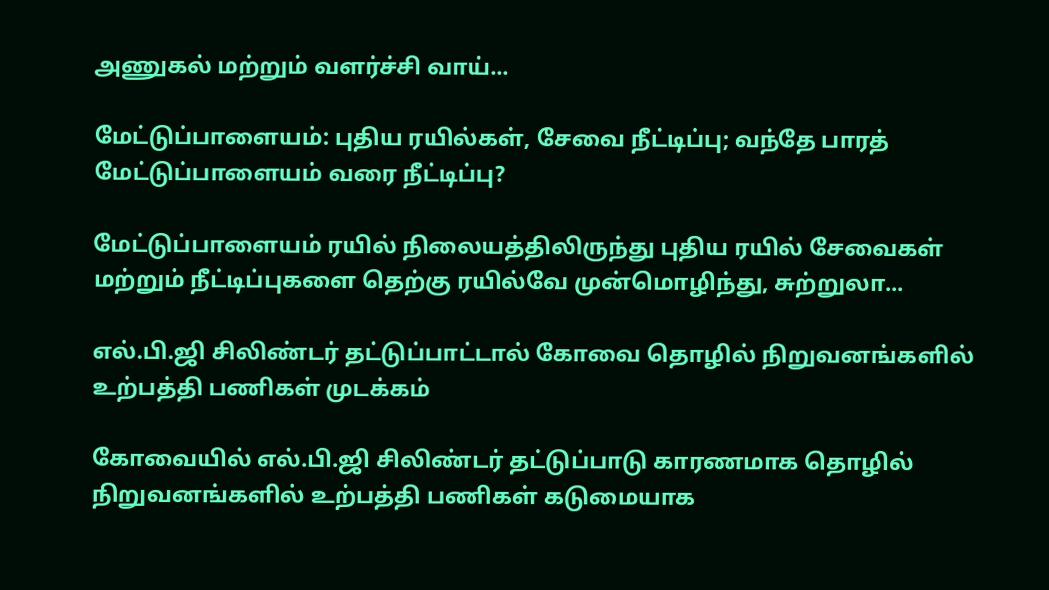அணுகல் மற்றும் வளர்ச்சி வாய்...

மேட்டுப்பாளையம்: புதிய ரயில்கள், சேவை நீட்டிப்பு; வந்தே பாரத் மேட்டுப்பாளையம் வரை நீட்டிப்பு?

மேட்டுப்பாளையம் ரயில் நிலையத்திலிருந்து புதிய ரயில் சேவைகள் மற்றும் நீட்டிப்புகளை தெற்கு ரயில்வே முன்மொழிந்து, சுற்றுலா...

எல்.பி.ஜி சிலிண்டர் தட்டுப்பாட்டால் கோவை தொழில் நிறுவனங்களில் உற்பத்தி பணிகள் முடக்கம்

கோவையில் எல்.பி.ஜி சிலிண்டர் தட்டுப்பாடு காரணமாக தொழில் நிறுவனங்களில் உற்பத்தி பணிகள் கடுமையாக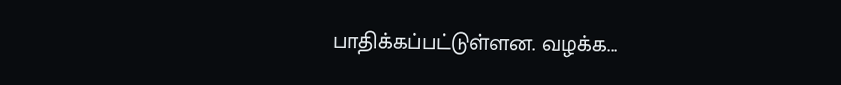பாதிக்கப்பட்டுள்ளன. வழக்க...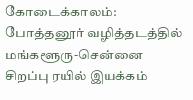கோடைக்காலம்: போத்தனூர் வழித்தடத்தில் மங்களூரு-சென்னை சிறப்பு ரயில் இயக்கம்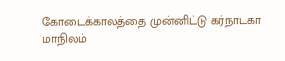கோடைக்காலத்தை முன்னிட்டு கர்நாடகா மாநிலம்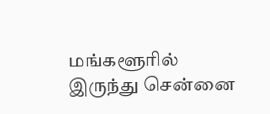மங்களூரில் இருந்து சென்னை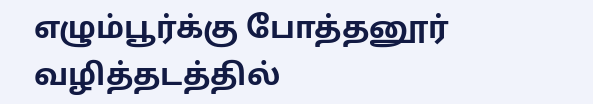எழும்பூர்க்கு போத்தனூர் வழித்தடத்தில்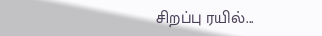சிறப்பு ரயில்...